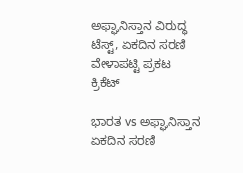ಅಫ್ಘಾನಿಸ್ತಾನ ವಿರುದ್ಧ ಟೆಸ್ಟ್, ಏಕದಿನ ಸರಣಿ ವೇಳಾಪಟ್ಟಿ ಪ್ರಕಟ
ಕ್ರಿಕೆಟ್

ಭಾರತ vs ಅಫ್ಘಾನಿಸ್ತಾನ ಏಕದಿನ ಸರಣಿ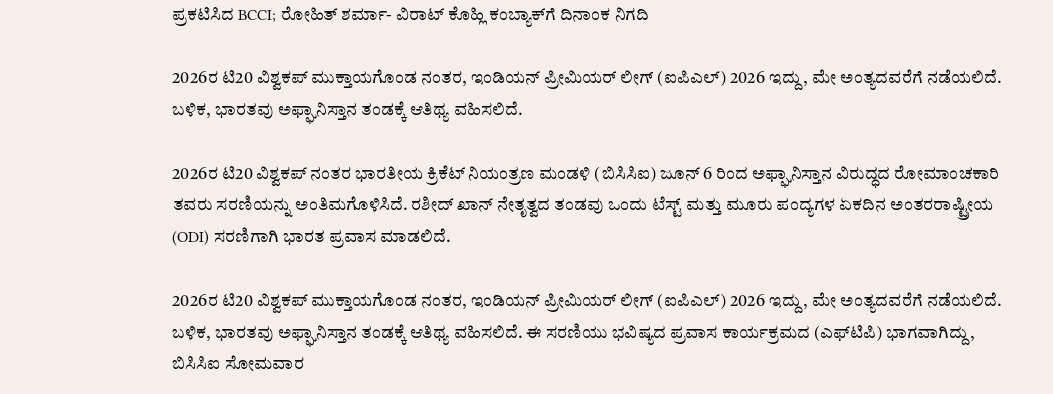ಪ್ರಕಟಿಸಿದ BCCI; ರೋಹಿತ್ ಶರ್ಮಾ- ವಿರಾಟ್ ಕೊಹ್ಲಿ ಕಂಬ್ಯಾಕ್‌ಗೆ ದಿನಾಂಕ ನಿಗದಿ

2026ರ ಟಿ20 ವಿಶ್ವಕಪ್ ಮುಕ್ತಾಯಗೊಂಡ ನಂತರ, ಇಂಡಿಯನ್ ಪ್ರೀಮಿಯರ್ ಲೀಗ್ (ಐಪಿಎಲ್) 2026 ಇದ್ದು, ಮೇ ಅಂತ್ಯದವರೆಗೆ ನಡೆಯಲಿದೆ. ಬಳಿಕ, ಭಾರತವು ಅಫ್ಘಾನಿಸ್ತಾನ ತಂಡಕ್ಕೆ ಆತಿಥ್ಯ ವಹಿಸಲಿದೆ.

2026ರ ಟಿ20 ವಿಶ್ವಕಪ್ ನಂತರ ಭಾರತೀಯ ಕ್ರಿಕೆಟ್ ನಿಯಂತ್ರಣ ಮಂಡಳಿ (ಬಿಸಿಸಿಐ) ಜೂನ್ 6 ರಿಂದ ಅಫ್ಘಾನಿಸ್ತಾನ ವಿರುದ್ಧದ ರೋಮಾಂಚಕಾರಿ ತವರು ಸರಣಿಯನ್ನು ಅಂತಿಮಗೊಳಿಸಿದೆ. ರಶೀದ್ ಖಾನ್ ನೇತೃತ್ವದ ತಂಡವು ಒಂದು ಟೆಸ್ಟ್ ಮತ್ತು ಮೂರು ಪಂದ್ಯಗಳ ಏಕದಿನ ಅಂತರರಾಷ್ಟ್ರೀಯ (ODI) ಸರಣಿಗಾಗಿ ಭಾರತ ಪ್ರವಾಸ ಮಾಡಲಿದೆ.

2026ರ ಟಿ20 ವಿಶ್ವಕಪ್ ಮುಕ್ತಾಯಗೊಂಡ ನಂತರ, ಇಂಡಿಯನ್ ಪ್ರೀಮಿಯರ್ ಲೀಗ್ (ಐಪಿಎಲ್) 2026 ಇದ್ದು, ಮೇ ಅಂತ್ಯದವರೆಗೆ ನಡೆಯಲಿದೆ. ಬಳಿಕ, ಭಾರತವು ಅಫ್ಘಾನಿಸ್ತಾನ ತಂಡಕ್ಕೆ ಆತಿಥ್ಯ ವಹಿಸಲಿದೆ. ಈ ಸರಣಿಯು ಭವಿಷ್ಯದ ಪ್ರವಾಸ ಕಾರ್ಯಕ್ರಮದ (ಎಫ್‌ಟಿಪಿ) ಭಾಗವಾಗಿದ್ದು, ಬಿಸಿಸಿಐ ಸೋಮವಾರ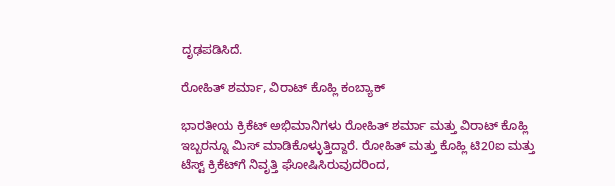ದೃಢಪಡಿಸಿದೆ.

ರೋಹಿತ್ ಶರ್ಮಾ, ವಿರಾಟ್ ಕೊಹ್ಲಿ ಕಂಬ್ಯಾಕ್

ಭಾರತೀಯ ಕ್ರಿಕೆಟ್ ಅಭಿಮಾನಿಗಳು ರೋಹಿತ್ ಶರ್ಮಾ ಮತ್ತು ವಿರಾಟ್ ಕೊಹ್ಲಿ ಇಬ್ಬರನ್ನೂ ಮಿಸ್ ಮಾಡಿಕೊಳ್ಳುತ್ತಿದ್ದಾರೆ. ರೋಹಿತ್ ಮತ್ತು ಕೊಹ್ಲಿ ಟಿ20ಐ ಮತ್ತು ಟೆಸ್ಟ್ ಕ್ರಿಕೆಟ್‌ಗೆ ನಿವೃತ್ತಿ ಘೋಷಿಸಿರುವುದರಿಂದ,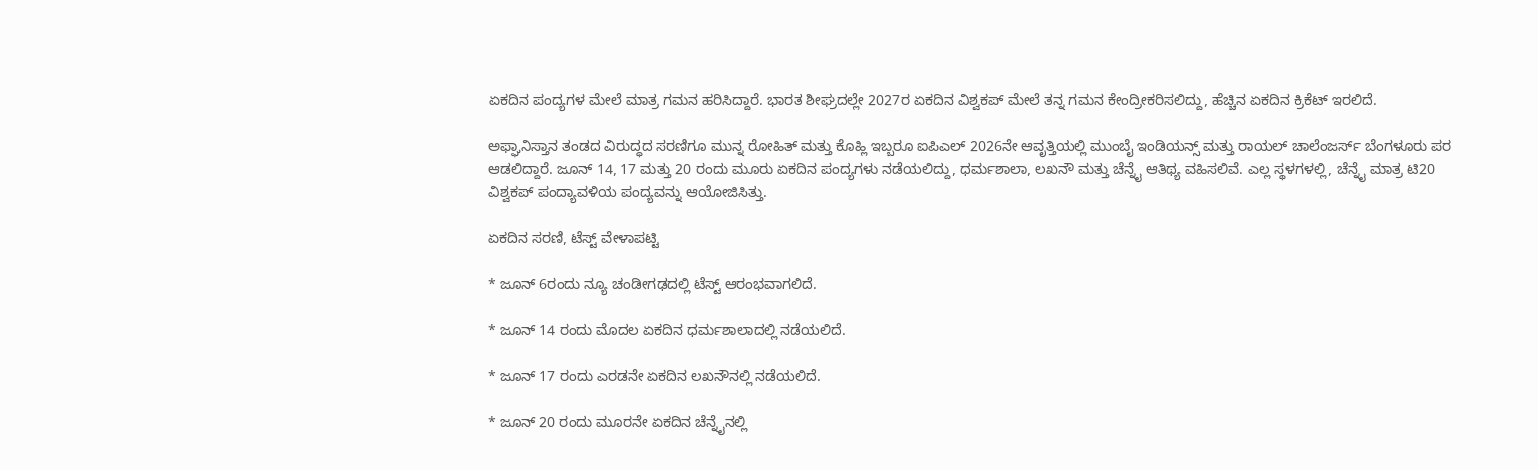ಏಕದಿನ ಪಂದ್ಯಗಳ ಮೇಲೆ ಮಾತ್ರ ಗಮನ ಹರಿಸಿದ್ದಾರೆ. ಭಾರತ ಶೀಘ್ರದಲ್ಲೇ 2027ರ ಏಕದಿನ ವಿಶ್ವಕಪ್ ಮೇಲೆ ತನ್ನ ಗಮನ ಕೇಂದ್ರೀಕರಿಸಲಿದ್ದು, ಹೆಚ್ಚಿನ ಏಕದಿನ ಕ್ರಿಕೆಟ್ ಇರಲಿದೆ.

ಅಫ್ಘಾನಿಸ್ತಾನ ತಂಡದ ವಿರುದ್ಧದ ಸರಣಿಗೂ ಮುನ್ನ ರೋಹಿತ್ ಮತ್ತು ಕೊಹ್ಲಿ ಇಬ್ಬರೂ ಐಪಿಎಲ್ 2026ನೇ ಆವೃತ್ತಿಯಲ್ಲಿ ಮುಂಬೈ ಇಂಡಿಯನ್ಸ್ ಮತ್ತು ರಾಯಲ್ ಚಾಲೆಂಜರ್ಸ್ ಬೆಂಗಳೂರು ಪರ ಆಡಲಿದ್ದಾರೆ. ಜೂನ್ 14, 17 ಮತ್ತು 20 ರಂದು ಮೂರು ಏಕದಿನ ಪಂದ್ಯಗಳು ನಡೆಯಲಿದ್ದು, ಧರ್ಮಶಾಲಾ, ಲಖನೌ ಮತ್ತು ಚೆನ್ನೈ ಆತಿಥ್ಯ ವಹಿಸಲಿವೆ. ಎಲ್ಲ ಸ್ಥಳಗಳಲ್ಲಿ, ಚೆನ್ನೈ ಮಾತ್ರ ಟಿ20 ವಿಶ್ವಕಪ್ ಪಂದ್ಯಾವಳಿಯ ಪಂದ್ಯವನ್ನು ಆಯೋಜಿಸಿತ್ತು.

ಏಕದಿನ ಸರಣಿ, ಟೆಸ್ಟ್ ವೇಳಾಪಟ್ಟಿ

* ಜೂನ್ 6ರಂದು ನ್ಯೂ ಚಂಡೀಗಢದಲ್ಲಿ ಟೆಸ್ಟ್ ಆರಂಭವಾಗಲಿದೆ.

* ಜೂನ್ 14 ರಂದು ಮೊದಲ ಏಕದಿನ ಧರ್ಮಶಾಲಾದಲ್ಲಿ ನಡೆಯಲಿದೆ.

* ಜೂನ್ 17 ರಂದು ಎರಡನೇ ಏಕದಿನ ಲಖನೌನಲ್ಲಿ ನಡೆಯಲಿದೆ.

* ಜೂನ್ 20 ರಂದು ಮೂರನೇ ಏಕದಿನ ಚೆನ್ನೈನಲ್ಲಿ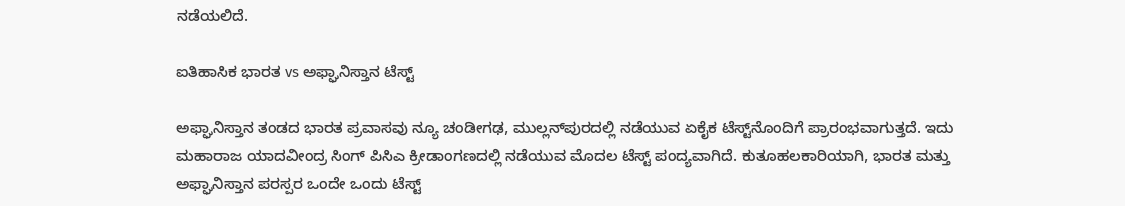ನಡೆಯಲಿದೆ.

ಐತಿಹಾಸಿಕ ಭಾರತ vs ಅಫ್ಘಾನಿಸ್ತಾನ ಟೆಸ್ಟ್

ಅಫ್ಘಾನಿಸ್ತಾನ ತಂಡದ ಭಾರತ ಪ್ರವಾಸವು ನ್ಯೂ ಚಂಡೀಗಢ, ಮುಲ್ಲನ್‌ಪುರದಲ್ಲಿ ನಡೆಯುವ ಏಕೈಕ ಟೆಸ್ಟ್‌ನೊಂದಿಗೆ ಪ್ರಾರಂಭವಾಗುತ್ತದೆ. ಇದು ಮಹಾರಾಜ ಯಾದವೀಂದ್ರ ಸಿಂಗ್ ಪಿಸಿಎ ಕ್ರೀಡಾಂಗಣದಲ್ಲಿ ನಡೆಯುವ ಮೊದಲ ಟೆಸ್ಟ್ ಪಂದ್ಯವಾಗಿದೆ. ಕುತೂಹಲಕಾರಿಯಾಗಿ, ಭಾರತ ಮತ್ತು ಅಫ್ಘಾನಿಸ್ತಾನ ಪರಸ್ಪರ ಒಂದೇ ಒಂದು ಟೆಸ್ಟ್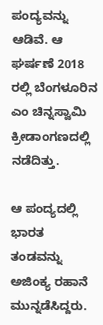ಪಂದ್ಯವನ್ನು ಆಡಿವೆ. ಆ ಘರ್ಷಣೆ 2018 ರಲ್ಲಿ ಬೆಂಗಳೂರಿನ ಎಂ ಚಿನ್ನಸ್ವಾಮಿ ಕ್ರೀಡಾಂಗಣದಲ್ಲಿ ನಡೆದಿತ್ತು.

ಆ ಪಂದ್ಯದಲ್ಲಿ ಭಾರತ ತಂಡವನ್ನು ಅಜಿಂಕ್ಯ ರಹಾನೆ ಮುನ್ನಡೆಸಿದ್ದರು.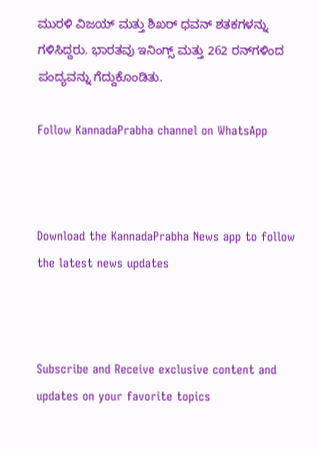ಮುರಳಿ ವಿಜಯ್ ಮತ್ತು ಶಿಖರ್ ಧವನ್ ಶತಕಗಳನ್ನು ಗಳಿಸಿದ್ದರು. ಭಾರತವು ಇನಿಂಗ್ಸ್ ಮತ್ತು 262 ರನ್‌ಗಳಿಂದ ಪಂದ್ಯವನ್ನು ಗೆದ್ದುಕೊಂಡಿತು.

Follow KannadaPrabha channel on WhatsApp



Download the KannadaPrabha News app to follow the latest news updates



Subscribe and Receive exclusive content and updates on your favorite topics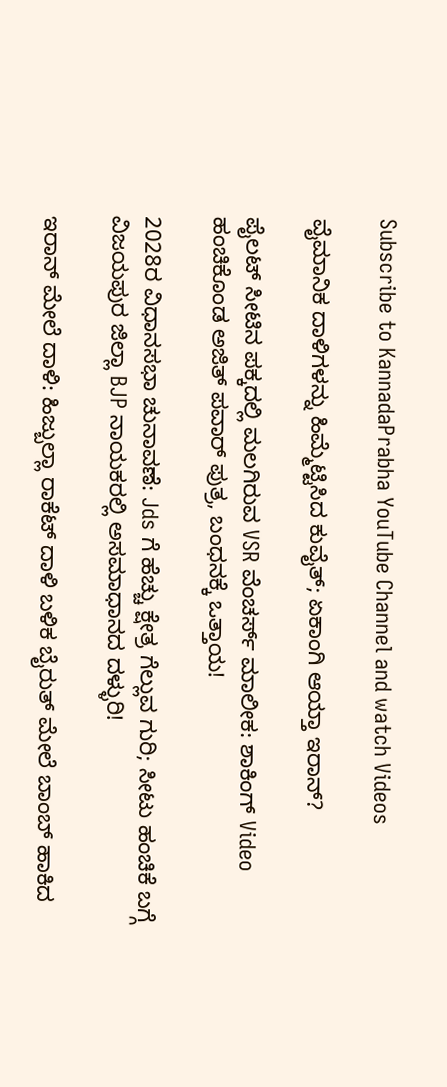Subscribe to KannadaPrabha YouTube Channel and watch Videos

ವೈಮಾನಿಕ ದಾಳಿಗಳನ್ನು ಹಿಮ್ಮೆಟ್ಟಿಸಿದ ಕುವೈತ್; ಏಕಾಂಗಿ ಆಯ್ತಾ ಇರಾನ್?

ಪೈಲಟ್ ಸೀಟಿನ ಪಕ್ಕದಲ್ಲಿ ಮಲಗಿರುವ VSR ವೆಂಚರ್ಸ್ ಮಾಲೀಕ: ಶಾಕಿಂಗ್ Video ಹಂಚಿಕೊಂಡ ಅಜಿತ್ ಪವಾರ್ ಪುತ್ರ, ಬಂಧನಕ್ಕೆ ಒತ್ತಾಯ!

2028ರ ವಿಧಾನಸಭಾ ಚುನಾವಣೆ: Jds ಗೆ ಹೆಚ್ಚು ಕ್ಷೇತ್ರ ಗೆಲ್ಲುವ ಗುರಿ; ಸೀಟು ಹಂಚಿಕೆ ಬಗ್ಗೆ ವಿಜಯಪುರ ಜಿಲ್ಲಾ BJP ನಾಯಕರಲ್ಲಿ ಅಸಮಾಧಾನದ ದಳ್ಳುರಿ!

ಇರಾನ್ ಮೇಲೆ ದಾಳಿ: ಹಿಜ್ಬುಲ್ಲಾ ರಾಕೆಟ್ ದಾಳಿ ಬಳಿಕ ಬೈರುತ್ ಮೇಲೆ ಬಾಂಬ್ ಹಾಕಿದ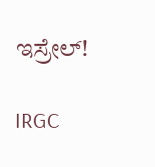ಇಸ್ರೇಲ್!

IRGC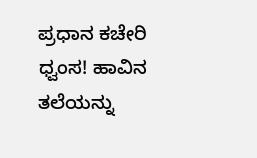ಪ್ರಧಾನ ಕಚೇರಿ ಧ್ವಂಸ! ಹಾವಿನ ತಲೆಯನ್ನು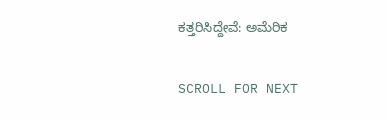ಕತ್ತರಿಸಿದ್ದೇವೆ: ಅಮೆರಿಕ

SCROLL FOR NEXT